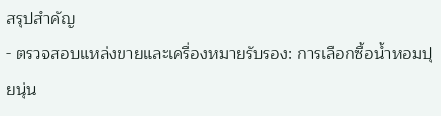สรุปสำคัญ
- ตรวจสอบแหล่งขายและเครื่องหมายรับรอง: การเลือกซื้อน้ำหอมปุยนุ่น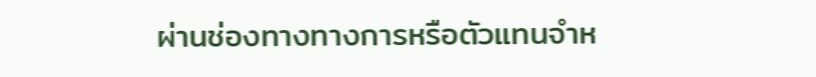ผ่านช่องทางทางการหรือตัวแทนจำห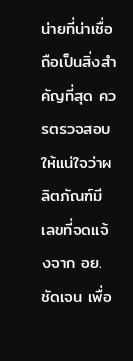น่ายที่น่าเชื่อถือเป็นสิ่งสำคัญที่สุด ควรตรวจสอบให้แน่ใจว่าผลิตภัณฑ์มี เลขที่จดแจ้งจาก อย. ชัดเจน เพื่อ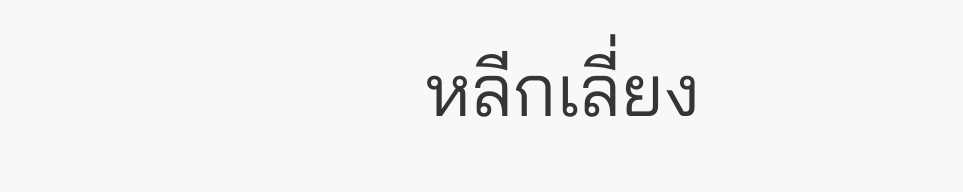หลีกเลี่ยง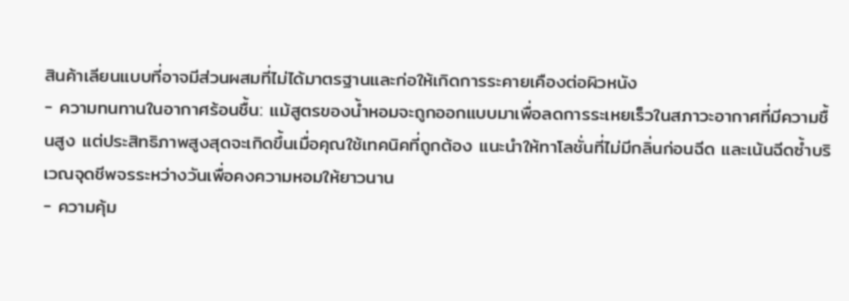สินค้าเลียนแบบที่อาจมีส่วนผสมที่ไม่ได้มาตรฐานและก่อให้เกิดการระคายเคืองต่อผิวหนัง
- ความทนทานในอากาศร้อนชื้น: แม้สูตรของน้ำหอมจะถูกออกแบบมาเพื่อลดการระเหยเร็วในสภาวะอากาศที่มีความชื้นสูง แต่ประสิทธิภาพสูงสุดจะเกิดขึ้นเมื่อคุณใช้เทคนิคที่ถูกต้อง แนะนำให้ทาโลชั่นที่ไม่มีกลิ่นก่อนฉีด และเน้นฉีดซ้ำบริเวณจุดชีพจรระหว่างวันเพื่อคงความหอมให้ยาวนาน
- ความคุ้ม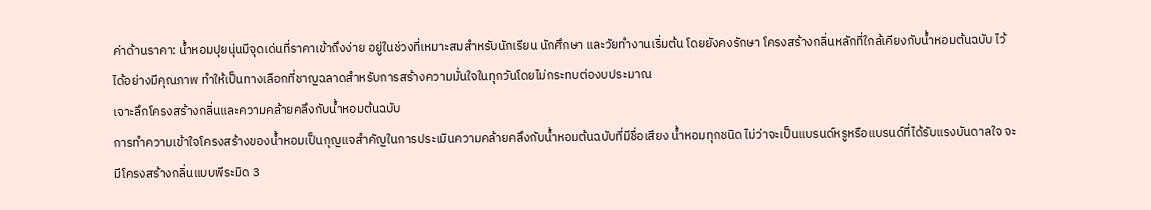ค่าด้านราคา: น้ำหอมปุยนุ่นมีจุดเด่นที่ราคาเข้าถึงง่าย อยู่ในช่วงที่เหมาะสมสำหรับนักเรียน นักศึกษา และวัยทำงานเริ่มต้น โดยยังคงรักษา โครงสร้างกลิ่นหลักที่ใกล้เคียงกับน้ำหอมต้นฉบับ ไว้ได้อย่างมีคุณภาพ ทำให้เป็นทางเลือกที่ชาญฉลาดสำหรับการสร้างความมั่นใจในทุกวันโดยไม่กระทบต่องบประมาณ
เจาะลึกโครงสร้างกลิ่นและความคล้ายคลึงกับน้ำหอมต้นฉบับ
การทำความเข้าใจโครงสร้างของน้ำหอมเป็นกุญแจสำคัญในการประเมินความคล้ายคลึงกับน้ำหอมต้นฉบับที่มีชื่อเสียง น้ำหอมทุกชนิด ไม่ว่าจะเป็นแบรนด์หรูหรือแบรนด์ที่ได้รับแรงบันดาลใจ จะมีโครงสร้างกลิ่นแบบพีระมิด 3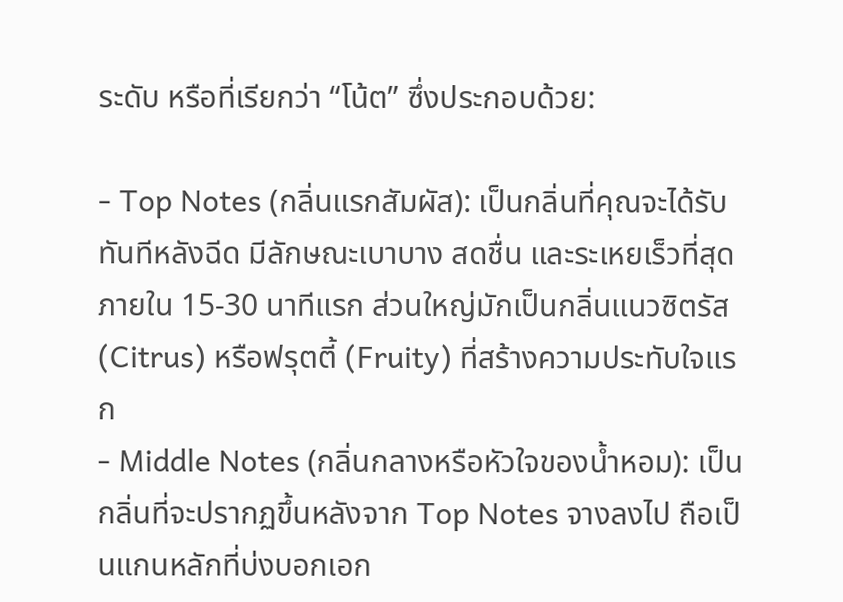ระดับ หรือที่เรียกว่า “โน้ต” ซึ่งประกอบด้วย:

- Top Notes (กลิ่นแรกสัมผัส): เป็นกลิ่นที่คุณจะได้รับทันทีหลังฉีด มีลักษณะเบาบาง สดชื่น และระเหยเร็วที่สุดภายใน 15-30 นาทีแรก ส่วนใหญ่มักเป็นกลิ่นแนวซิตรัส (Citrus) หรือฟรุตตี้ (Fruity) ที่สร้างความประทับใจแรก
- Middle Notes (กลิ่นกลางหรือหัวใจของน้ำหอม): เป็นกลิ่นที่จะปรากฏขึ้นหลังจาก Top Notes จางลงไป ถือเป็นแกนหลักที่บ่งบอกเอก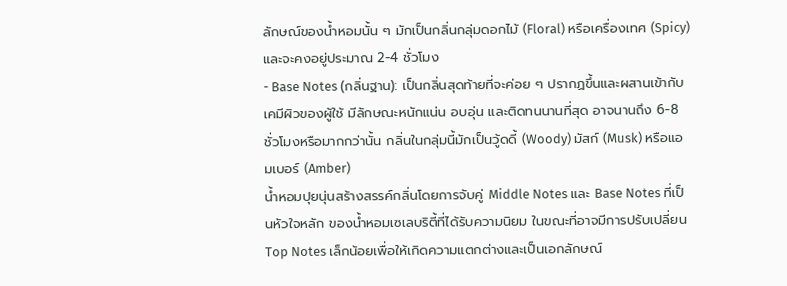ลักษณ์ของน้ำหอมนั้น ๆ มักเป็นกลิ่นกลุ่มดอกไม้ (Floral) หรือเครื่องเทศ (Spicy) และจะคงอยู่ประมาณ 2-4 ชั่วโมง
- Base Notes (กลิ่นฐาน): เป็นกลิ่นสุดท้ายที่จะค่อย ๆ ปรากฏขึ้นและผสานเข้ากับเคมีผิวของผู้ใช้ มีลักษณะหนักแน่น อบอุ่น และติดทนนานที่สุด อาจนานถึง 6-8 ชั่วโมงหรือมากกว่านั้น กลิ่นในกลุ่มนี้มักเป็นวู้ดดี้ (Woody) มัสก์ (Musk) หรือแอมเบอร์ (Amber)
น้ำหอมปุยนุ่นสร้างสรรค์กลิ่นโดยการจับคู่ Middle Notes และ Base Notes ที่เป็นหัวใจหลัก ของน้ำหอมเซเลบริตี้ที่ได้รับความนิยม ในขณะที่อาจมีการปรับเปลี่ยน Top Notes เล็กน้อยเพื่อให้เกิดความแตกต่างและเป็นเอกลักษณ์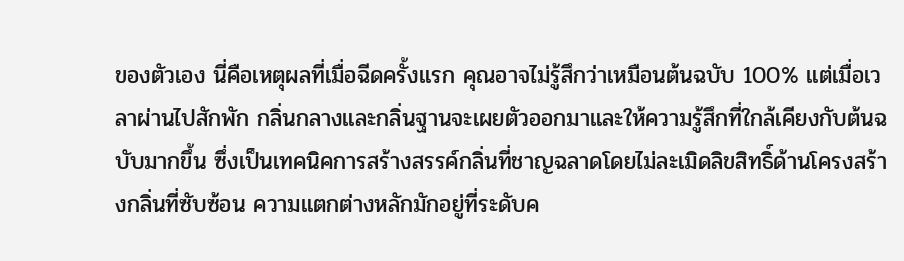ของตัวเอง นี่คือเหตุผลที่เมื่อฉีดครั้งแรก คุณอาจไม่รู้สึกว่าเหมือนต้นฉบับ 100% แต่เมื่อเวลาผ่านไปสักพัก กลิ่นกลางและกลิ่นฐานจะเผยตัวออกมาและให้ความรู้สึกที่ใกล้เคียงกับต้นฉบับมากขึ้น ซึ่งเป็นเทคนิคการสร้างสรรค์กลิ่นที่ชาญฉลาดโดยไม่ละเมิดลิขสิทธิ์ด้านโครงสร้างกลิ่นที่ซับซ้อน ความแตกต่างหลักมักอยู่ที่ระดับค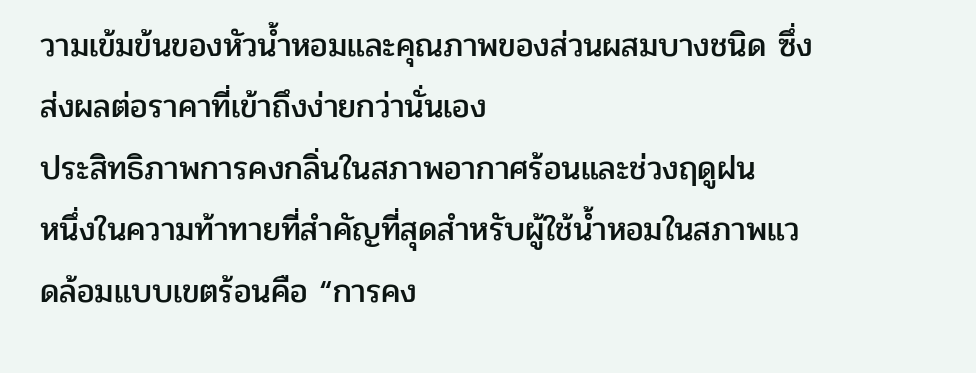วามเข้มข้นของหัวน้ำหอมและคุณภาพของส่วนผสมบางชนิด ซึ่งส่งผลต่อราคาที่เข้าถึงง่ายกว่านั่นเอง
ประสิทธิภาพการคงกลิ่นในสภาพอากาศร้อนและช่วงฤดูฝน
หนึ่งในความท้าทายที่สำคัญที่สุดสำหรับผู้ใช้น้ำหอมในสภาพแวดล้อมแบบเขตร้อนคือ “การคง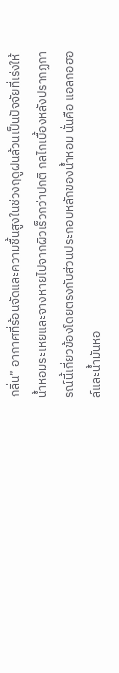กลิ่น” อากาศที่ร้อนจัดและความชื้นสูงในช่วงฤดูฝนล้วนเป็นปัจจัยที่เร่งให้น้ำหอมระเหยและจางหายไปจากผิวเร็วกว่าปกติ กลไกเบื้องหลังปรากฏการณ์นี้เกี่ยวข้องโดยตรงกับส่วนประกอบหลักของน้ำหอม นั่นคือ แอลกอฮอล์และน้ำมันหอ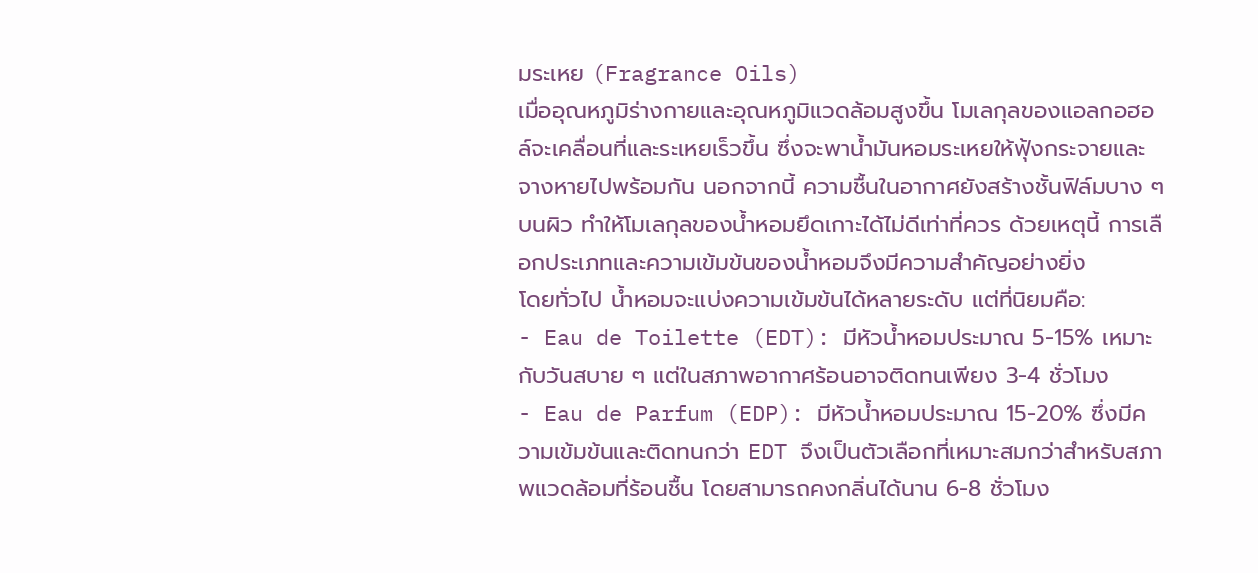มระเหย (Fragrance Oils)
เมื่ออุณหภูมิร่างกายและอุณหภูมิแวดล้อมสูงขึ้น โมเลกุลของแอลกอฮอล์จะเคลื่อนที่และระเหยเร็วขึ้น ซึ่งจะพาน้ำมันหอมระเหยให้ฟุ้งกระจายและจางหายไปพร้อมกัน นอกจากนี้ ความชื้นในอากาศยังสร้างชั้นฟิล์มบาง ๆ บนผิว ทำให้โมเลกุลของน้ำหอมยึดเกาะได้ไม่ดีเท่าที่ควร ด้วยเหตุนี้ การเลือกประเภทและความเข้มข้นของน้ำหอมจึงมีความสำคัญอย่างยิ่ง
โดยทั่วไป น้ำหอมจะแบ่งความเข้มข้นได้หลายระดับ แต่ที่นิยมคือ:
- Eau de Toilette (EDT): มีหัวน้ำหอมประมาณ 5-15% เหมาะกับวันสบาย ๆ แต่ในสภาพอากาศร้อนอาจติดทนเพียง 3-4 ชั่วโมง
- Eau de Parfum (EDP): มีหัวน้ำหอมประมาณ 15-20% ซึ่งมีความเข้มข้นและติดทนกว่า EDT จึงเป็นตัวเลือกที่เหมาะสมกว่าสำหรับสภาพแวดล้อมที่ร้อนชื้น โดยสามารถคงกลิ่นได้นาน 6-8 ชั่วโมง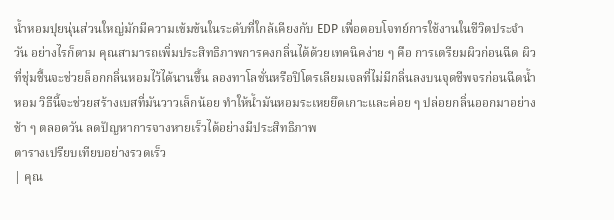น้ำหอมปุยนุ่นส่วนใหญ่มักมีความเข้มข้นในระดับที่ใกล้เคียงกับ EDP เพื่อตอบโจทย์การใช้งานในชีวิตประจำวัน อย่างไรก็ตาม คุณสามารถเพิ่มประสิทธิภาพการคงกลิ่นได้ด้วยเทคนิคง่าย ๆ คือ การเตรียมผิวก่อนฉีด ผิวที่ชุ่มชื้นจะช่วยล็อกกลิ่นหอมไว้ได้นานขึ้น ลองทาโลชั่นหรือปิโตรเลียมเจลที่ไม่มีกลิ่นลงบนจุดชีพจรก่อนฉีดน้ำหอม วิธีนี้จะช่วยสร้างเบสที่มันวาวเล็กน้อย ทำให้น้ำมันหอมระเหยยึดเกาะและค่อย ๆ ปล่อยกลิ่นออกมาอย่างช้า ๆ ตลอดวัน ลดปัญหาการจางหายเร็วได้อย่างมีประสิทธิภาพ
ตารางเปรียบเทียบอย่างรวดเร็ว
| คุณ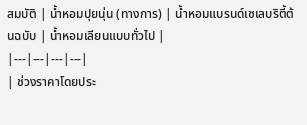สมบัติ | น้ำหอมปุยนุ่น (ทางการ) | น้ำหอมแบรนด์เซเลบริตี้ต้นฉบับ | น้ำหอมเลียนแบบทั่วไป |
|---|---|---|---|
| ช่วงราคาโดยประ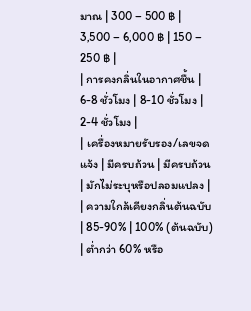มาณ | 300 – 500 ฿ | 3,500 – 6,000 ฿ | 150 – 250 ฿ |
| การคงกลิ่นในอากาศชื้น | 6-8 ชั่วโมง | 8-10 ชั่วโมง | 2-4 ชั่วโมง |
| เครื่องหมายรับรอง/เลขจดแจ้ง | มีครบถ้วน | มีครบถ้วน | มักไม่ระบุหรือปลอมแปลง |
| ความใกล้เคียงกลิ่นต้นฉบับ | 85-90% | 100% (ต้นฉบับ) | ต่ำกว่า 60% หรือ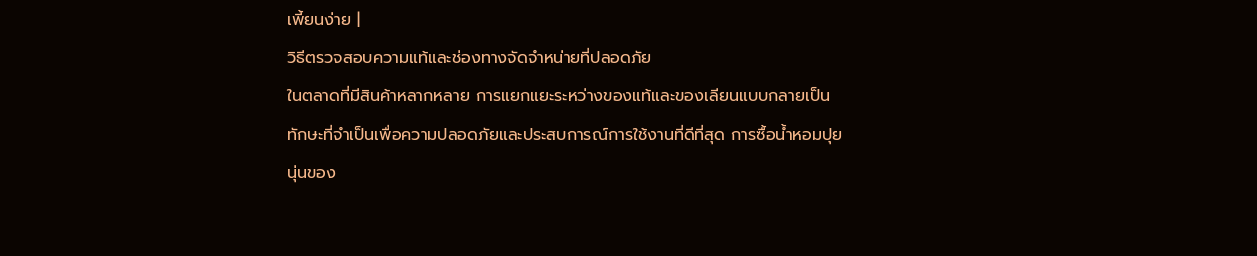เพี้ยนง่าย |
วิธีตรวจสอบความแท้และช่องทางจัดจำหน่ายที่ปลอดภัย
ในตลาดที่มีสินค้าหลากหลาย การแยกแยะระหว่างของแท้และของเลียนแบบกลายเป็นทักษะที่จำเป็นเพื่อความปลอดภัยและประสบการณ์การใช้งานที่ดีที่สุด การซื้อน้ำหอมปุยนุ่นของ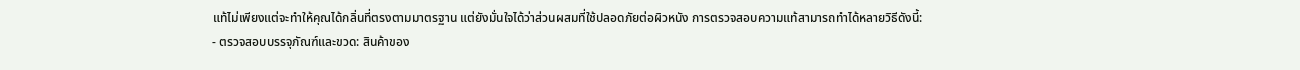แท้ไม่เพียงแต่จะทำให้คุณได้กลิ่นที่ตรงตามมาตรฐาน แต่ยังมั่นใจได้ว่าส่วนผสมที่ใช้ปลอดภัยต่อผิวหนัง การตรวจสอบความแท้สามารถทำได้หลายวิธีดังนี้:
- ตรวจสอบบรรจุภัณฑ์และขวด: สินค้าของ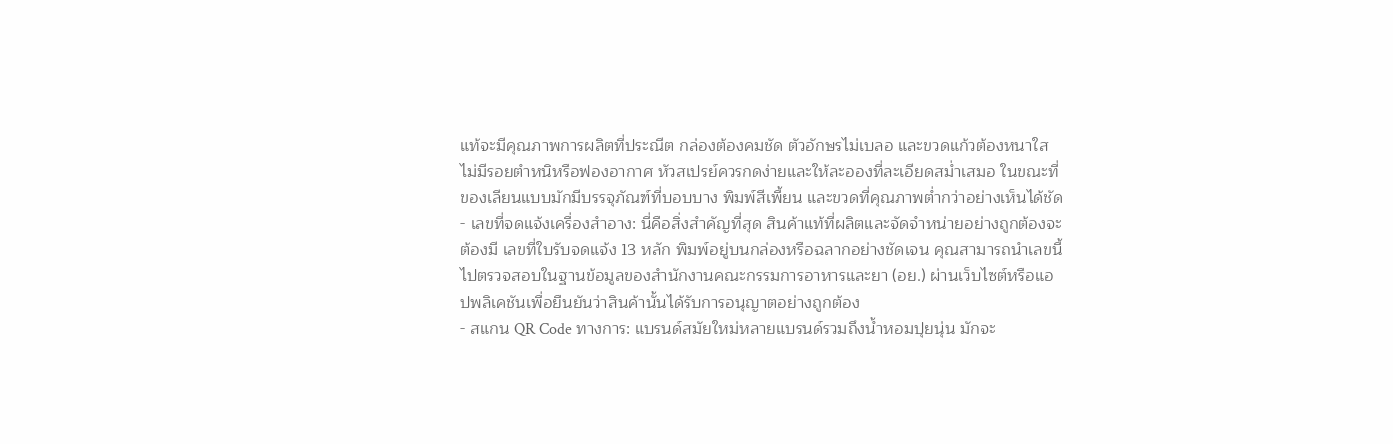แท้จะมีคุณภาพการผลิตที่ประณีต กล่องต้องคมชัด ตัวอักษรไม่เบลอ และขวดแก้วต้องหนาใส ไม่มีรอยตำหนิหรือฟองอากาศ หัวสเปรย์ควรกดง่ายและให้ละอองที่ละเอียดสม่ำเสมอ ในขณะที่ของเลียนแบบมักมีบรรจุภัณฑ์ที่บอบบาง พิมพ์สีเพี้ยน และขวดที่คุณภาพต่ำกว่าอย่างเห็นได้ชัด
- เลขที่จดแจ้งเครื่องสำอาง: นี่คือสิ่งสำคัญที่สุด สินค้าแท้ที่ผลิตและจัดจำหน่ายอย่างถูกต้องจะต้องมี เลขที่ใบรับจดแจ้ง 13 หลัก พิมพ์อยู่บนกล่องหรือฉลากอย่างชัดเจน คุณสามารถนำเลขนี้ไปตรวจสอบในฐานข้อมูลของสำนักงานคณะกรรมการอาหารและยา (อย.) ผ่านเว็บไซต์หรือแอปพลิเคชันเพื่อยืนยันว่าสินค้านั้นได้รับการอนุญาตอย่างถูกต้อง
- สแกน QR Code ทางการ: แบรนด์สมัยใหม่หลายแบรนด์รวมถึงน้ำหอมปุยนุ่น มักจะ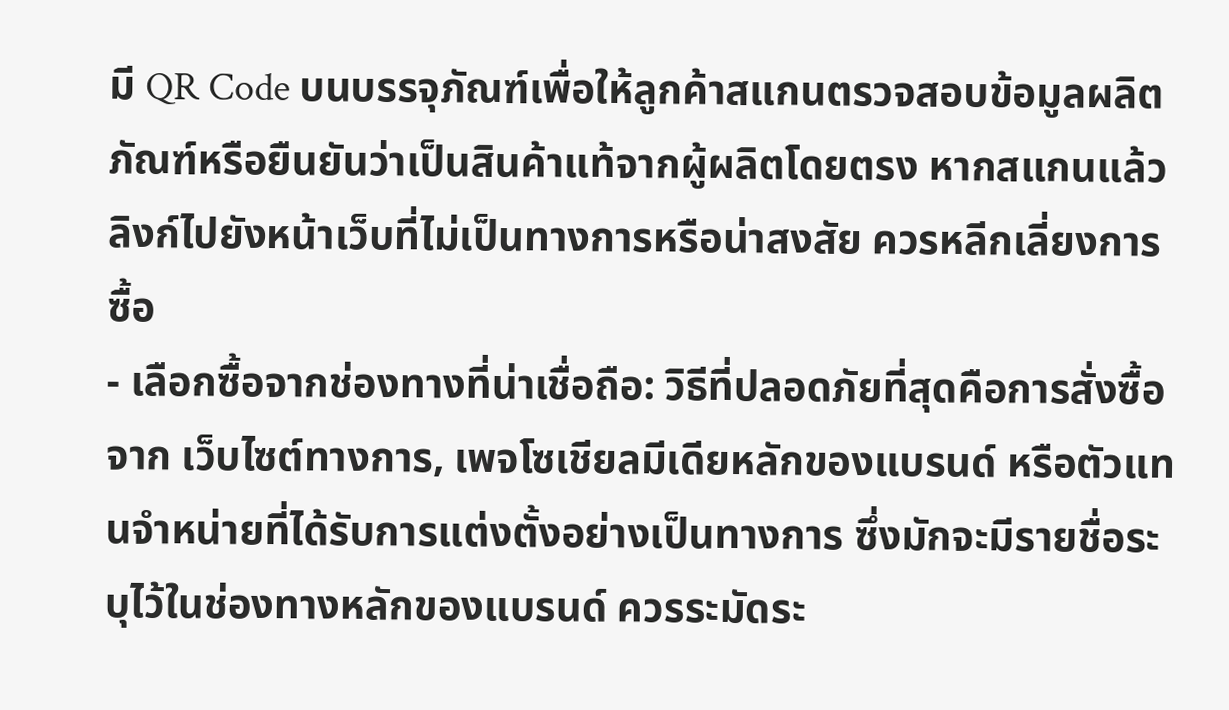มี QR Code บนบรรจุภัณฑ์เพื่อให้ลูกค้าสแกนตรวจสอบข้อมูลผลิตภัณฑ์หรือยืนยันว่าเป็นสินค้าแท้จากผู้ผลิตโดยตรง หากสแกนแล้วลิงก์ไปยังหน้าเว็บที่ไม่เป็นทางการหรือน่าสงสัย ควรหลีกเลี่ยงการซื้อ
- เลือกซื้อจากช่องทางที่น่าเชื่อถือ: วิธีที่ปลอดภัยที่สุดคือการสั่งซื้อจาก เว็บไซต์ทางการ, เพจโซเชียลมีเดียหลักของแบรนด์ หรือตัวแทนจำหน่ายที่ได้รับการแต่งตั้งอย่างเป็นทางการ ซึ่งมักจะมีรายชื่อระบุไว้ในช่องทางหลักของแบรนด์ ควรระมัดระ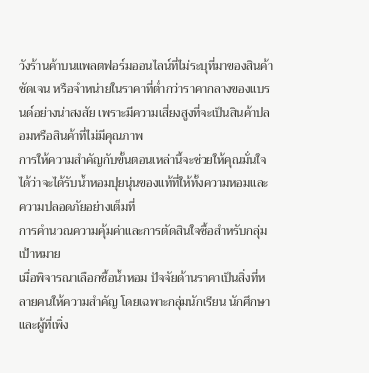วังร้านค้าบนแพลตฟอร์มออนไลน์ที่ไม่ระบุที่มาของสินค้าชัดเจน หรือจำหน่ายในราคาที่ต่ำกว่าราคากลางของแบรนด์อย่างน่าสงสัย เพราะมีความเสี่ยงสูงที่จะเป็นสินค้าปลอมหรือสินค้าที่ไม่มีคุณภาพ
การให้ความสำคัญกับขั้นตอนเหล่านี้จะช่วยให้คุณมั่นใจได้ว่าจะได้รับน้ำหอมปุยนุ่นของแท้ที่ให้ทั้งความหอมและความปลอดภัยอย่างเต็มที่
การคำนวณความคุ้มค่าและการตัดสินใจซื้อสำหรับกลุ่มเป้าหมาย
เมื่อพิจารณาเลือกซื้อน้ำหอม ปัจจัยด้านราคาเป็นสิ่งที่หลายคนให้ความสำคัญ โดยเฉพาะกลุ่มนักเรียน นักศึกษา และผู้ที่เพิ่ง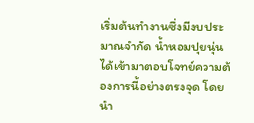เริ่มต้นทำงานซึ่งมีงบประมาณจำกัด น้ำหอมปุยนุ่นได้เข้ามาตอบโจทย์ความต้องการนี้อย่างตรงจุด โดยนำ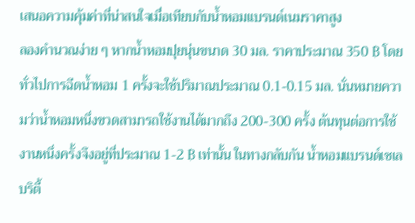เสนอความคุ้มค่าที่น่าสนใจเมื่อเทียบกับน้ำหอมแบรนด์เนมราคาสูง
ลองคำนวณง่าย ๆ หากน้ำหอมปุยนุ่นขนาด 30 มล. ราคาประมาณ 350 ฿ โดยทั่วไปการฉีดน้ำหอม 1 ครั้งจะใช้ปริมาณประมาณ 0.1-0.15 มล. นั่นหมายความว่าน้ำหอมหนึ่งขวดสามารถใช้งานได้มากถึง 200-300 ครั้ง ต้นทุนต่อการใช้งานหนึ่งครั้งจึงอยู่ที่ประมาณ 1-2 ฿ เท่านั้น ในทางกลับกัน น้ำหอมแบรนด์เซเลบริตี้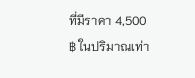ที่มีราคา 4,500 ฿ ในปริมาณเท่า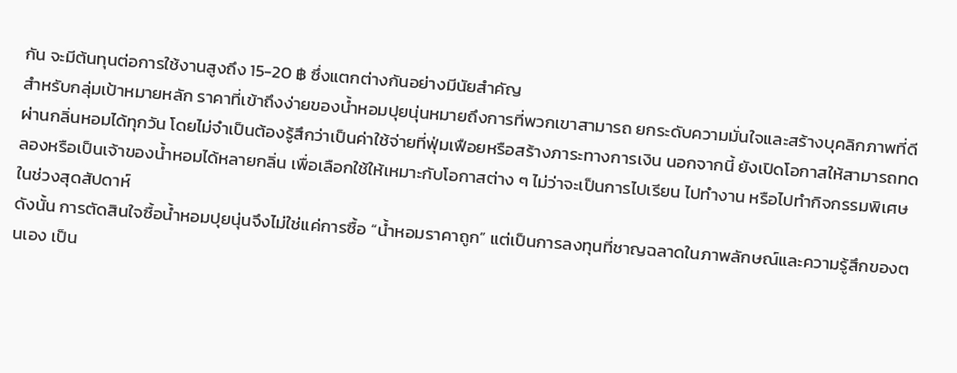กัน จะมีต้นทุนต่อการใช้งานสูงถึง 15-20 ฿ ซึ่งแตกต่างกันอย่างมีนัยสำคัญ
สำหรับกลุ่มเป้าหมายหลัก ราคาที่เข้าถึงง่ายของน้ำหอมปุยนุ่นหมายถึงการที่พวกเขาสามารถ ยกระดับความมั่นใจและสร้างบุคลิกภาพที่ดีผ่านกลิ่นหอมได้ทุกวัน โดยไม่จำเป็นต้องรู้สึกว่าเป็นค่าใช้จ่ายที่ฟุ่มเฟือยหรือสร้างภาระทางการเงิน นอกจากนี้ ยังเปิดโอกาสให้สามารถทดลองหรือเป็นเจ้าของน้ำหอมได้หลายกลิ่น เพื่อเลือกใช้ให้เหมาะกับโอกาสต่าง ๆ ไม่ว่าจะเป็นการไปเรียน ไปทำงาน หรือไปทำกิจกรรมพิเศษในช่วงสุดสัปดาห์
ดังนั้น การตัดสินใจซื้อน้ำหอมปุยนุ่นจึงไม่ใช่แค่การซื้อ “น้ำหอมราคาถูก” แต่เป็นการลงทุนที่ชาญฉลาดในภาพลักษณ์และความรู้สึกของตนเอง เป็น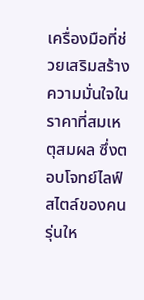เครื่องมือที่ช่วยเสริมสร้างความมั่นใจในราคาที่สมเหตุสมผล ซึ่งตอบโจทย์ไลฟ์สไตล์ของคนรุ่นให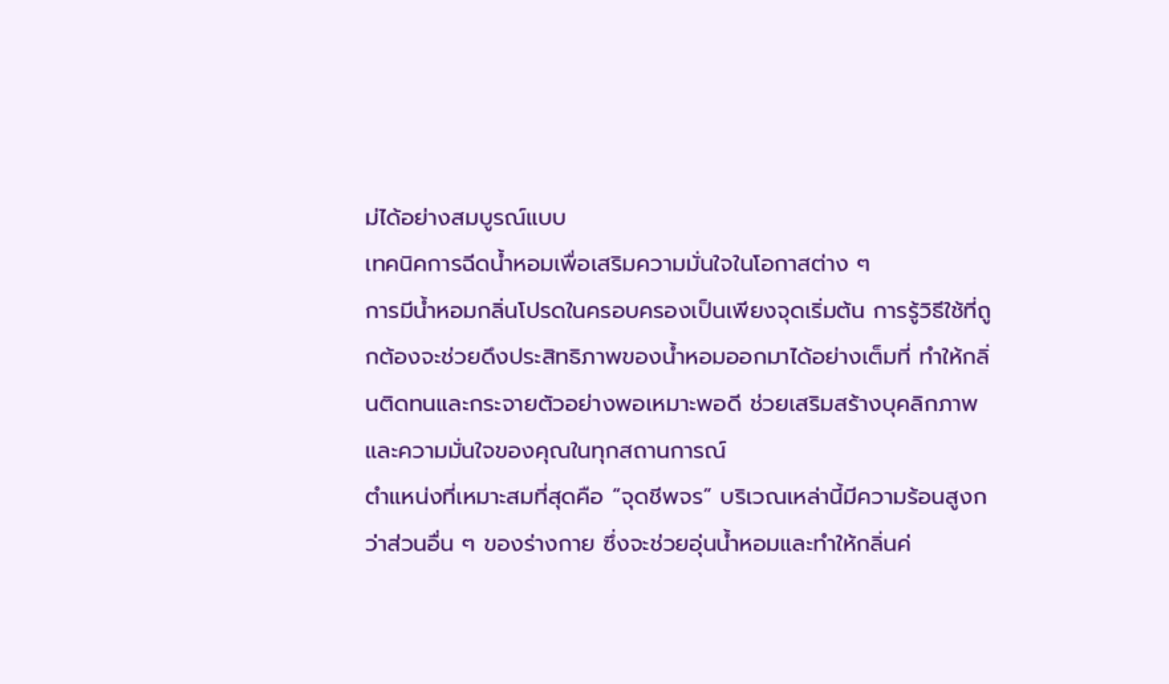ม่ได้อย่างสมบูรณ์แบบ
เทคนิคการฉีดน้ำหอมเพื่อเสริมความมั่นใจในโอกาสต่าง ๆ
การมีน้ำหอมกลิ่นโปรดในครอบครองเป็นเพียงจุดเริ่มต้น การรู้วิธีใช้ที่ถูกต้องจะช่วยดึงประสิทธิภาพของน้ำหอมออกมาได้อย่างเต็มที่ ทำให้กลิ่นติดทนและกระจายตัวอย่างพอเหมาะพอดี ช่วยเสริมสร้างบุคลิกภาพและความมั่นใจของคุณในทุกสถานการณ์
ตำแหน่งที่เหมาะสมที่สุดคือ “จุดชีพจร” บริเวณเหล่านี้มีความร้อนสูงกว่าส่วนอื่น ๆ ของร่างกาย ซึ่งจะช่วยอุ่นน้ำหอมและทำให้กลิ่นค่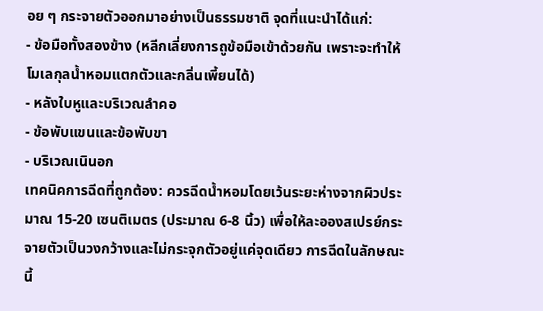อย ๆ กระจายตัวออกมาอย่างเป็นธรรมชาติ จุดที่แนะนำได้แก่:
- ข้อมือทั้งสองข้าง (หลีกเลี่ยงการถูข้อมือเข้าด้วยกัน เพราะจะทำให้โมเลกุลน้ำหอมแตกตัวและกลิ่นเพี้ยนได้)
- หลังใบหูและบริเวณลำคอ
- ข้อพับแขนและข้อพับขา
- บริเวณเนินอก
เทคนิคการฉีดที่ถูกต้อง: ควรฉีดน้ำหอมโดยเว้นระยะห่างจากผิวประมาณ 15-20 เซนติเมตร (ประมาณ 6-8 นิ้ว) เพื่อให้ละอองสเปรย์กระจายตัวเป็นวงกว้างและไม่กระจุกตัวอยู่แค่จุดเดียว การฉีดในลักษณะนี้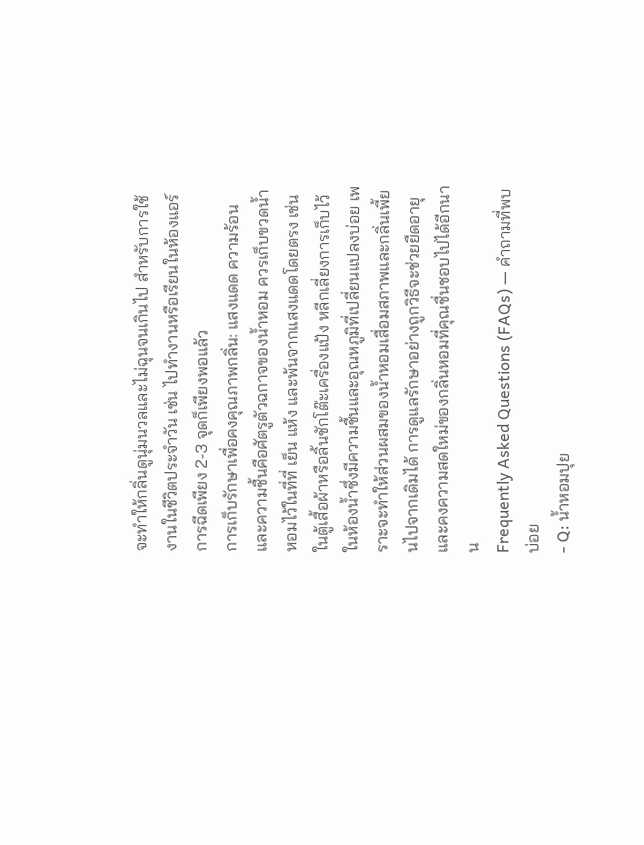จะทำให้กลิ่นดูนุ่มนวลและไม่ฉุนจนเกินไป สำหรับการใช้งานในชีวิตประจำวัน เช่น ไปทำงานหรือเรียนในห้องแอร์ การฉีดเพียง 2-3 จุดก็เพียงพอแล้ว
การเก็บรักษาเพื่อคงคุณภาพกลิ่น: แสงแดด ความร้อน และความชื้นคือศัตรูตัวฉกาจของน้ำหอม ควรเก็บขวดน้ำหอมไว้ในที่ที่ เย็น แห้ง และพ้นจากแสงแดดโดยตรง เช่น ในตู้เสื้อผ้าหรือลิ้นชักโต๊ะเครื่องแป้ง หลีกเลี่ยงการเก็บไว้ในห้องน้ำซึ่งมีความชื้นและอุณหภูมิที่เปลี่ยนแปลงบ่อย เพราะจะทำให้ส่วนผสมของน้ำหอมเสื่อมสภาพและกลิ่นเพี้ยนไปจากเดิมได้ การดูแลรักษาอย่างถูกวิธีจะช่วยยืดอายุและคงความสดใหม่ของกลิ่นหอมที่คุณชื่นชอบไปได้อีกนาน
Frequently Asked Questions (FAQs) — คำถามที่พบบ่อย
- Q: น้ำหอมปุย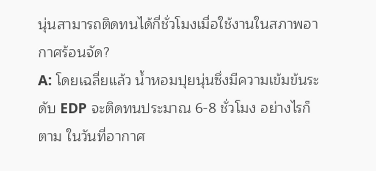นุ่นสามารถติดทนได้กี่ชั่วโมงเมื่อใช้งานในสภาพอากาศร้อนจัด?
A: โดยเฉลี่ยแล้ว น้ำหอมปุยนุ่นซึ่งมีความเข้มข้นระดับ EDP จะติดทนประมาณ 6-8 ชั่วโมง อย่างไรก็ตาม ในวันที่อากาศ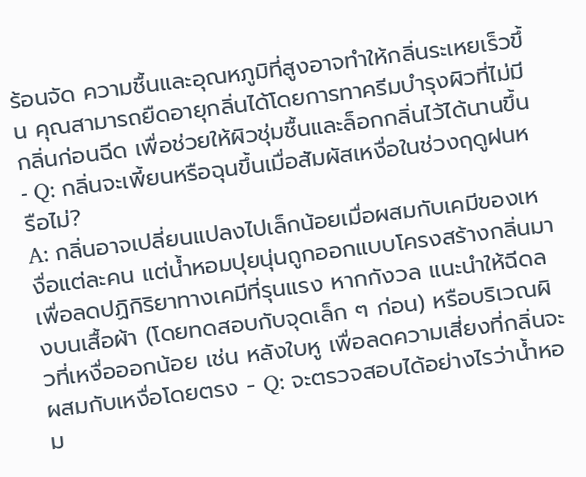ร้อนจัด ความชื้นและอุณหภูมิที่สูงอาจทำให้กลิ่นระเหยเร็วขึ้น คุณสามารถยืดอายุกลิ่นได้โดยการทาครีมบำรุงผิวที่ไม่มีกลิ่นก่อนฉีด เพื่อช่วยให้ผิวชุ่มชื้นและล็อกกลิ่นไว้ได้นานขึ้น - Q: กลิ่นจะเพี้ยนหรือฉุนขึ้นเมื่อสัมผัสเหงื่อในช่วงฤดูฝนหรือไม่?
A: กลิ่นอาจเปลี่ยนแปลงไปเล็กน้อยเมื่อผสมกับเคมีของเหงื่อแต่ละคน แต่น้ำหอมปุยนุ่นถูกออกแบบโครงสร้างกลิ่นมาเพื่อลดปฏิกิริยาทางเคมีที่รุนแรง หากกังวล แนะนำให้ฉีดลงบนเสื้อผ้า (โดยทดสอบกับจุดเล็ก ๆ ก่อน) หรือบริเวณผิวที่เหงื่อออกน้อย เช่น หลังใบหู เพื่อลดความเสี่ยงที่กลิ่นจะผสมกับเหงื่อโดยตรง - Q: จะตรวจสอบได้อย่างไรว่าน้ำหอม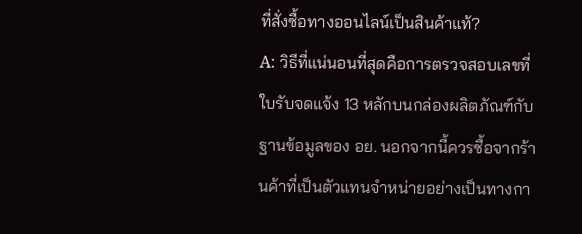ที่สั่งซื้อทางออนไลน์เป็นสินค้าแท้?
A: วิธีที่แน่นอนที่สุดคือการตรวจสอบเลขที่ใบรับจดแจ้ง 13 หลักบนกล่องผลิตภัณฑ์กับฐานข้อมูลของ อย. นอกจากนี้ควรซื้อจากร้านค้าที่เป็นตัวแทนจำหน่ายอย่างเป็นทางกา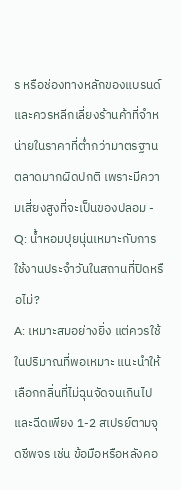ร หรือช่องทางหลักของแบรนด์ และควรหลีกเลี่ยงร้านค้าที่จำหน่ายในราคาที่ต่ำกว่ามาตรฐานตลาดมากผิดปกติ เพราะมีความเสี่ยงสูงที่จะเป็นของปลอม - Q: น้ำหอมปุยนุ่นเหมาะกับการใช้งานประจำวันในสถานที่ปิดหรือไม่?
A: เหมาะสมอย่างยิ่ง แต่ควรใช้ในปริมาณที่พอเหมาะ แนะนำให้เลือกกลิ่นที่ไม่ฉุนจัดจนเกินไป และฉีดเพียง 1-2 สเปรย์ตามจุดชีพจร เช่น ข้อมือหรือหลังคอ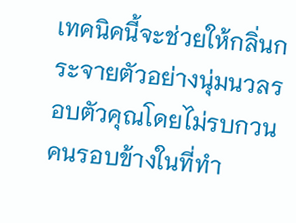เทคนิคนี้จะช่วยให้กลิ่นกระจายตัวอย่างนุ่มนวลรอบตัวคุณโดยไม่รบกวนคนรอบข้างในที่ทำ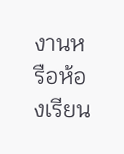งานหรือห้องเรียน